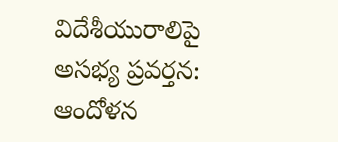విదేశీయురాలిపై అసభ్య ప్రవర్తన: ఆందోళన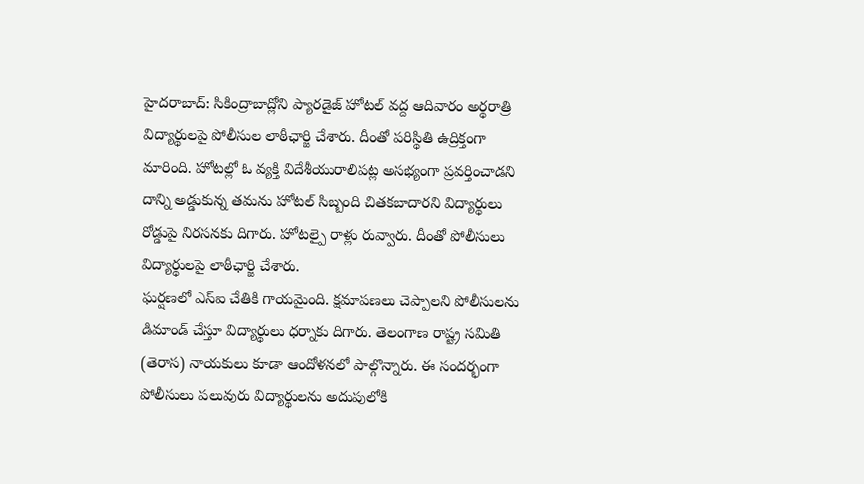హైదరాబాద్: సికింద్రాబాద్లోని ప్యారడైజ్ హోటల్ వద్ద ఆదివారం అర్థరాత్రి విద్యార్థులపై పోలీసుల లాఠీఛార్జి చేశారు. దీంతో పరిస్థితి ఉద్రిక్తంగా మారింది. హోటల్లో ఓ వ్యక్తి విదేశీయురాలిపట్ల అసభ్యంగా ప్రవర్తించాడని దాన్ని అడ్డుకున్న తమను హోటల్ సిబ్బంది చితకబాదారని విద్యార్థులు రోడ్డుపై నిరసనకు దిగారు. హోటల్పై రాళ్లు రువ్వారు. దీంతో పోలీసులు విద్యార్థులపై లాఠీఛార్జి చేశారు.
ఘర్షణలో ఎస్ఐ చేతికి గాయమైంది. క్షమాపణలు చెప్పాలని పోలీసులను డిమాండ్ చేస్తూ విద్యార్థులు ధర్నాకు దిగారు. తెలంగాణ రాష్ట్ర సమితి (తెరాస) నాయకులు కూడా ఆందోళనలో పాల్గొన్నారు. ఈ సందర్భంగా పోలీసులు పలువురు విద్యార్థులను అదుపులోకి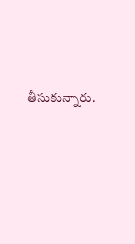తీసుకున్నారు.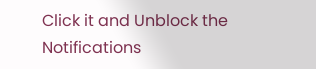Click it and Unblock the Notifications